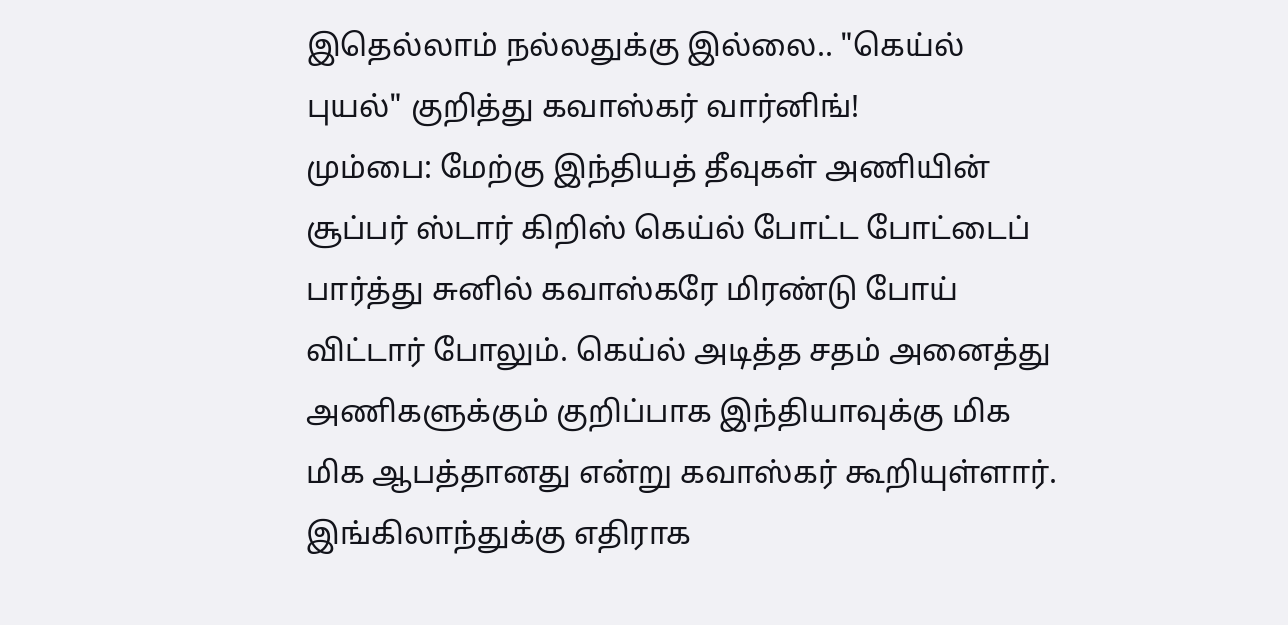இதெல்லாம் நல்லதுக்கு இல்லை.. "கெய்ல் புயல்" குறித்து கவாஸ்கர் வார்னிங்!
மும்பை: மேற்கு இந்தியத் தீவுகள் அணியின் சூப்பர் ஸ்டார் கிறிஸ் கெய்ல் போட்ட போட்டைப் பார்த்து சுனில் கவாஸ்கரே மிரண்டு போய் விட்டார் போலும். கெய்ல் அடித்த சதம் அனைத்து அணிகளுக்கும் குறிப்பாக இந்தியாவுக்கு மிக மிக ஆபத்தானது என்று கவாஸ்கர் கூறியுள்ளார்.
இங்கிலாந்துக்கு எதிராக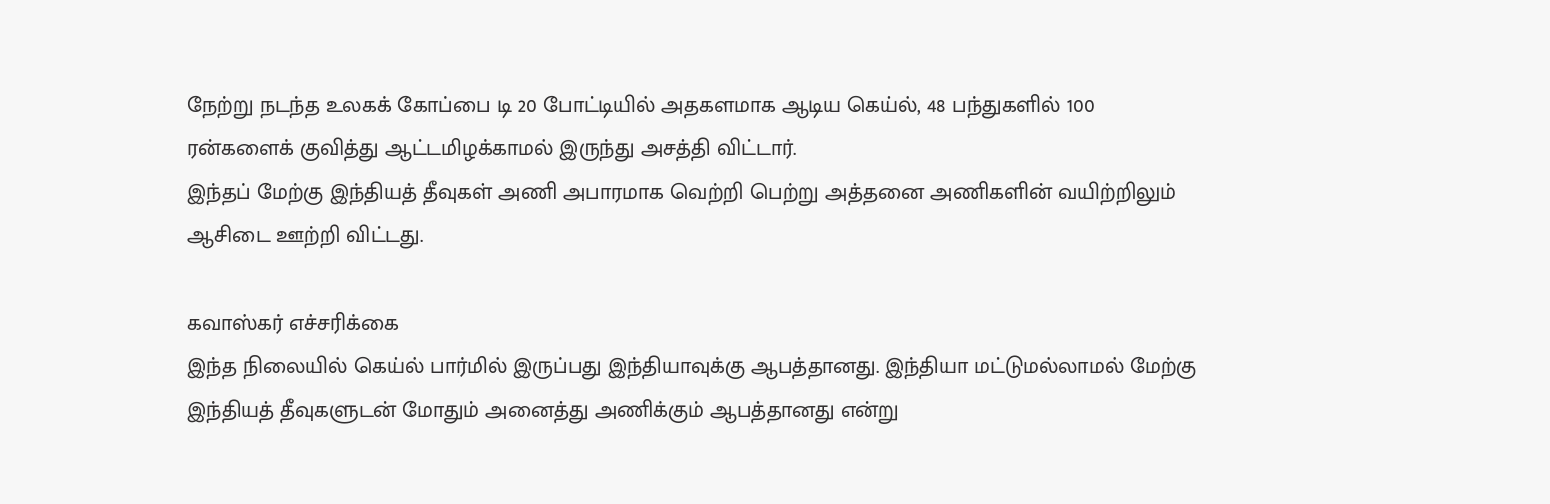நேற்று நடந்த உலகக் கோப்பை டி 20 போட்டியில் அதகளமாக ஆடிய கெய்ல், 48 பந்துகளில் 100 ரன்களைக் குவித்து ஆட்டமிழக்காமல் இருந்து அசத்தி விட்டார்.
இந்தப் மேற்கு இந்தியத் தீவுகள் அணி அபாரமாக வெற்றி பெற்று அத்தனை அணிகளின் வயிற்றிலும் ஆசிடை ஊற்றி விட்டது.

கவாஸ்கர் எச்சரிக்கை
இந்த நிலையில் கெய்ல் பார்மில் இருப்பது இந்தியாவுக்கு ஆபத்தானது. இந்தியா மட்டுமல்லாமல் மேற்கு இந்தியத் தீவுகளுடன் மோதும் அனைத்து அணிக்கும் ஆபத்தானது என்று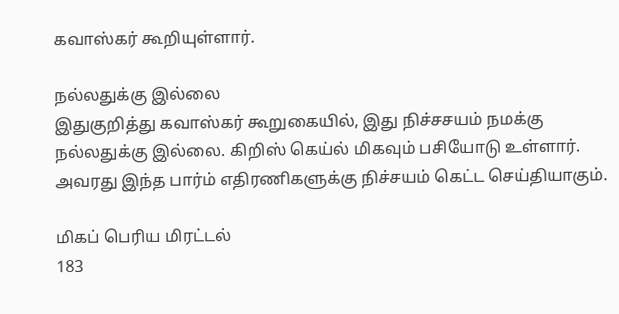கவாஸ்கர் கூறியுள்ளார்.

நல்லதுக்கு இல்லை
இதுகுறித்து கவாஸ்கர் கூறுகையில், இது நிச்சசயம் நமக்கு நல்லதுக்கு இல்லை. கிறிஸ் கெய்ல் மிகவும் பசியோடு உள்ளார். அவரது இந்த பார்ம் எதிரணிகளுக்கு நிச்சயம் கெட்ட செய்தியாகும்.

மிகப் பெரிய மிரட்டல்
183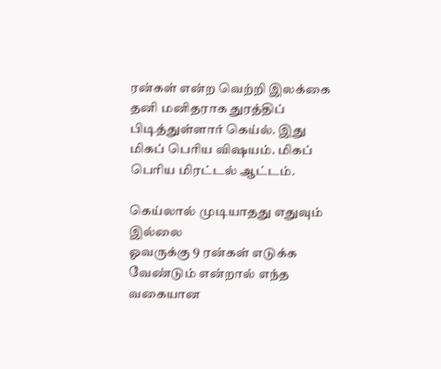ரன்கள் என்ற வெற்றி இலக்கை தனி மனிதராக துரத்திப் பிடித்துள்ளார் கெய்ல். இது மிகப் பெரிய விஷயம். மிகப் பெரிய மிரட்டல் ஆட்டம்.

கெய்லால் முடியாதது எதுவும் இல்லை
ஓவருக்கு 9 ரன்கள் எடுக்க வேண்டும் என்றால் எந்த வகையான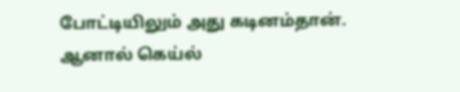போட்டியிலும் அது கடினம்தான். ஆனால் கெய்ல்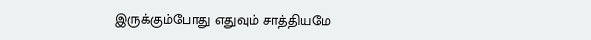இருக்கும்போது எதுவும் சாத்தியமே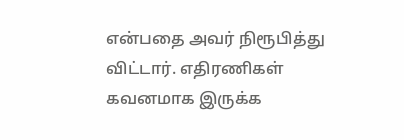என்பதை அவர் நிரூபித்து விட்டார். எதிரணிகள் கவனமாக இருக்க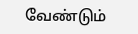வேண்டும்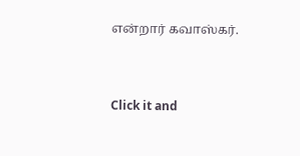என்றார் கவாஸ்கர்.


Click it and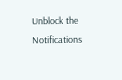Unblock the Notifications